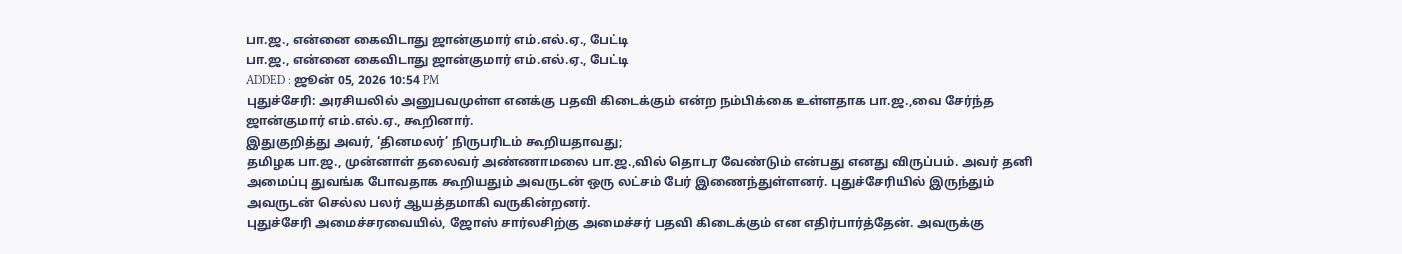பா.ஜ., என்னை கைவிடாது ஜான்குமார் எம்.எல்.ஏ., பேட்டி
பா.ஜ., என்னை கைவிடாது ஜான்குமார் எம்.எல்.ஏ., பேட்டி
ADDED : ஜூன் 05, 2026 10:54 PM
புதுச்சேரி: அரசியலில் அனுபவமுள்ள எனக்கு பதவி கிடைக்கும் என்ற நம்பிக்கை உள்ளதாக பா.ஜ.,வை சேர்ந்த ஜான்குமார் எம்.எல்.ஏ., கூறினார்.
இதுகுறித்து அவர், ‘தினமலர்’ நிருபரிடம் கூறியதாவது;
தமிழக பா.ஜ., முன்னாள் தலைவர் அண்ணாமலை பா.ஜ.,வில் தொடர வேண்டும் என்பது எனது விருப்பம். அவர் தனி அமைப்பு துவங்க போவதாக கூறியதும் அவருடன் ஒரு லட்சம் பேர் இணைந்துள்ளனர். புதுச்சேரியில் இருந்தும் அவருடன் செல்ல பலர் ஆயத்தமாகி வருகின்றனர்.
புதுச்சேரி அமைச்சரவையில், ஜோஸ் சார்லசிற்கு அமைச்சர் பதவி கிடைக்கும் என எதிர்பார்த்தேன். அவருக்கு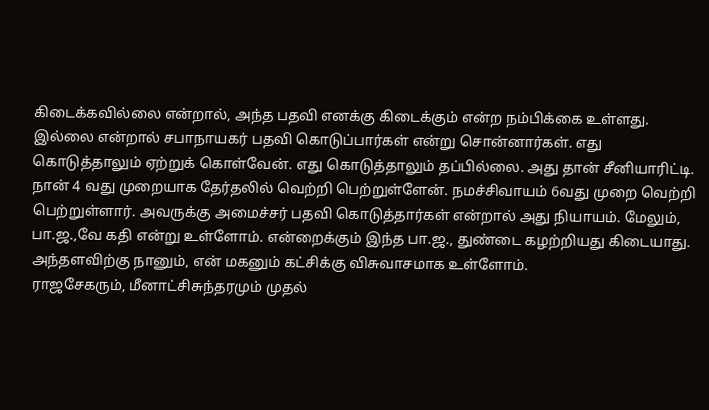கிடைக்கவில்லை என்றால், அந்த பதவி எனக்கு கிடைக்கும் என்ற நம்பிக்கை உள்ளது. இல்லை என்றால் சபாநாயகர் பதவி கொடுப்பார்கள் என்று சொன்னார்கள். எது கொடுத்தாலும் ஏற்றுக் கொள்வேன். எது கொடுத்தாலும் தப்பில்லை. அது தான் சீனியாரிட்டி.
நான் 4 வது முறையாக தேர்தலில் வெற்றி பெற்றுள்ளேன். நமச்சிவாயம் 6வது முறை வெற்றி பெற்றுள்ளார். அவருக்கு அமைச்சர் பதவி கொடுத்தார்கள் என்றால் அது நியாயம். மேலும், பா.ஜ.,வே கதி என்று உள்ளோம். என்றைக்கும் இந்த பா.ஜ., துண்டை கழற்றியது கிடையாது. அந்தளவிற்கு நானும், என் மகனும் கட்சிக்கு விசுவாசமாக உள்ளோம்.
ராஜசேகரும், மீனாட்சிசுந்தரமும் முதல்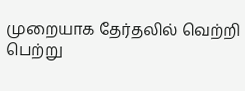முறையாக தேர்தலில் வெற்றி பெற்று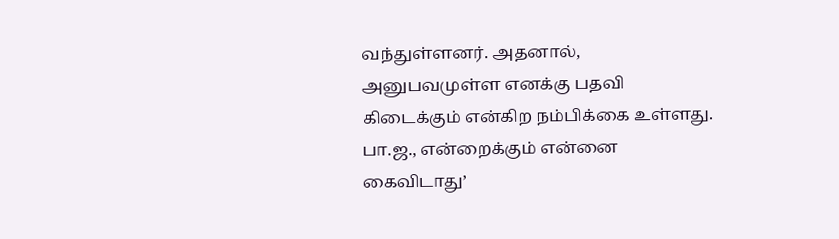வந்துள்ளனர். அதனால், அனுபவமுள்ள எனக்கு பதவி கிடைக்கும் என்கிற நம்பிக்கை உள்ளது. பா.ஜ., என்றைக்கும் என்னை கைவிடாது’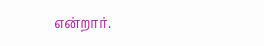என்றார்.